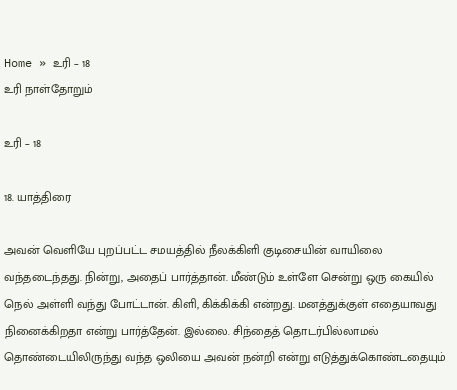Home » உரி – 18
உரி நாள்தோறும்

உரி – 18

18. யாத்திரை

அவன் வெளியே புறப்பட்ட சமயத்தில் நீலக்கிளி குடிசையின் வாயிலை வந்தடைந்தது. நின்று, அதைப் பார்த்தான். மீண்டும் உள்ளே சென்று ஒரு கையில் நெல் அள்ளி வந்து போட்டான். கிளி, கிக்கிக்கி என்றது. மனத்துக்குள் எதையாவது நினைக்கிறதா என்று பார்த்தேன். இல்லை. சிந்தைத் தொடர்பில்லாமல் தொண்டையிலிருந்து வந்த ஒலியை அவன் நன்றி என்று எடுத்துக்கொண்டதையும்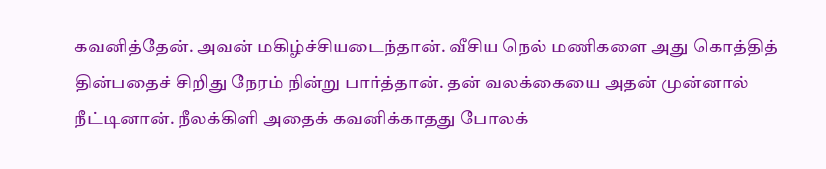கவனித்தேன். அவன் மகிழ்ச்சியடைந்தான். வீசிய நெல் மணிகளை அது கொத்தித் தின்பதைச் சிறிது நேரம் நின்று பார்த்தான். தன் வலக்கையை அதன் முன்னால் நீட்டினான். நீலக்கிளி அதைக் கவனிக்காதது போலக்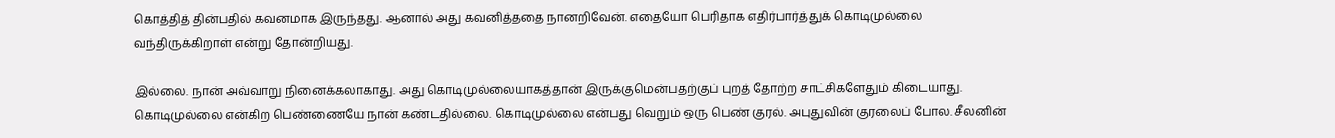கொத்தித் தின்பதில் கவனமாக இருந்தது. ஆனால் அது கவனித்ததை நானறிவேன். எதையோ பெரிதாக எதிர்பார்த்துக் கொடிமுல்லை வந்திருக்கிறாள் என்று தோன்றியது.

இல்லை. நான் அவ்வாறு நினைக்கலாகாது. அது கொடிமுல்லையாகத்தான் இருக்குமென்பதற்குப் புறத் தோற்ற சாட்சிகளேதும் கிடையாது. கொடிமுல்லை என்கிற பெண்ணையே நான் கண்டதில்லை. கொடிமுல்லை என்பது வெறும் ஒரு பெண் குரல். அபுதுவின் குரலைப் போல. சீலனின்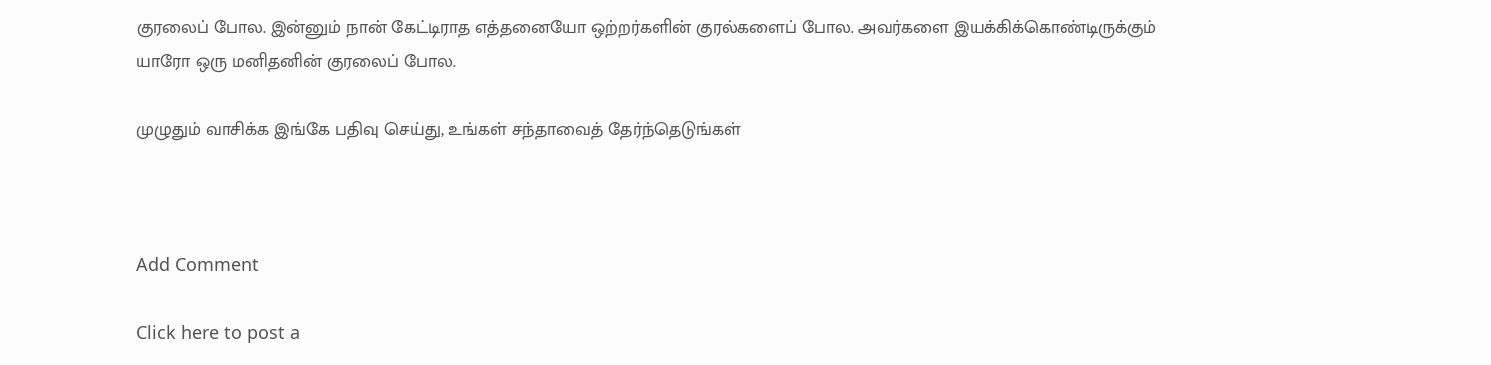குரலைப் போல. இன்னும் நான் கேட்டிராத எத்தனையோ ஒற்றர்களின் குரல்களைப் போல. அவர்களை இயக்கிக்கொண்டிருக்கும் யாரோ ஒரு மனிதனின் குரலைப் போல.

முழுதும் வாசிக்க இங்கே பதிவு செய்து, உங்கள் சந்தாவைத் தேர்ந்தெடுங்கள்



Add Comment

Click here to post a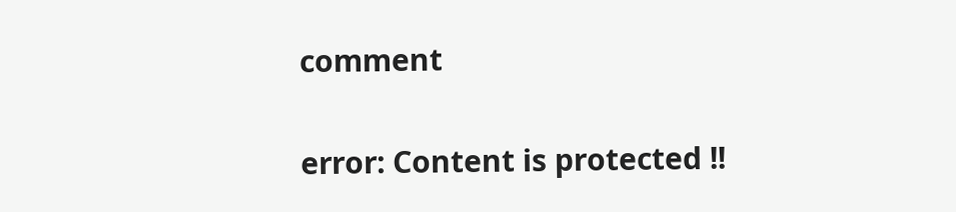comment

error: Content is protected !!